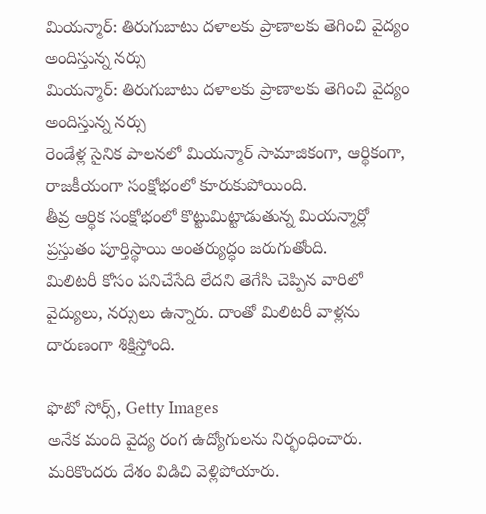మియన్మార్: తిరుగుబాటు దళాలకు ప్రాణాలకు తెగించి వైద్యం అందిస్తున్న నర్సు
మియన్మార్: తిరుగుబాటు దళాలకు ప్రాణాలకు తెగించి వైద్యం అందిస్తున్న నర్సు
రెండేళ్ల సైనిక పాలనలో మియన్మార్ సామాజికంగా, ఆర్థికంగా, రాజకీయంగా సంక్షోభంలో కూరుకుపోయింది.
తీవ్ర ఆర్థిక సంక్షోభంలో కొట్టుమిట్టాడుతున్న మియన్మార్లో ప్రస్తుతం పూర్తిస్థాయి అంతర్యుద్ధం జరుగుతోంది.
మిలిటరీ కోసం పనిచేసేది లేదని తెగేసి చెప్పిన వారిలో వైద్యులు, నర్సులు ఉన్నారు. దాంతో మిలిటరీ వాళ్లను దారుణంగా శిక్షిస్తోంది.

ఫొటో సోర్స్, Getty Images
అనేక మంది వైద్య రంగ ఉద్యోగులను నిర్భంధించారు. మరికొందరు దేశం విడిచి వెళ్లిపోయారు.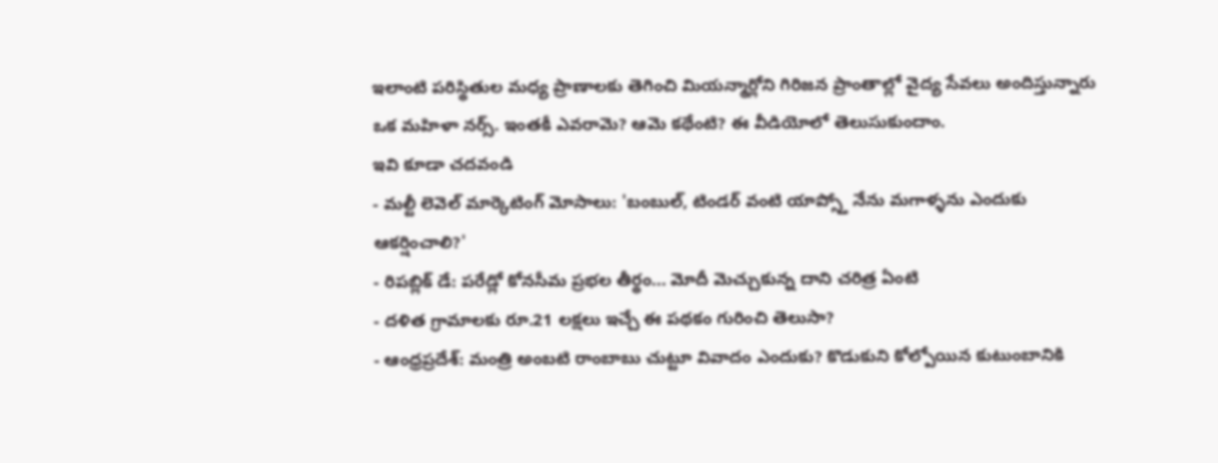ఇలాంటి పరిస్థితుల మధ్య ప్రాణాలకు తెగించి మియన్మార్లోని గిరిజన ప్రాంతాల్లో వైద్య సేవలు అందిస్తున్నారు ఒక మహిళా నర్స్. ఇంతకీ ఎవరామె? ఆమె కథేంటి? ఈ వీడియోలో తెలుసుకుందాం.
ఇవి కూడా చదవండి
- మల్టీ లెవెల్ మార్కెటింగ్ మోసాలు: 'బంబుల్, టిండర్ వంటి యాప్స్తో నేను మగాళ్ళను ఎందుకు ఆకర్షించాలి?'
- రిపబ్లిక్ డే: పరేడ్లో కోనసీమ ప్రభల తీర్థం... మోదీ మెచ్చుకున్న దాని చరిత్ర ఏంటి
- దళిత గ్రామాలకు రూ.21 లక్షలు ఇచ్చే ఈ పథకం గురించి తెలుసా?
- ఆంధ్రప్రదేశ్: మంత్రి అంబటి రాంబాబు చుట్టూ వివాదం ఎందుకు? కొడుకుని కోల్పోయిన కుటుంబానికి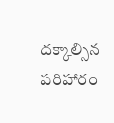దక్కాల్సిన పరిహారం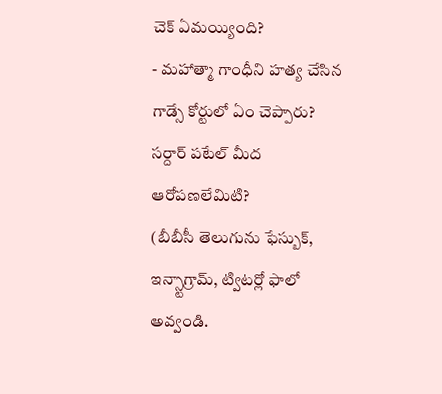చెక్ ఏమయ్యింది?
- మహాత్మా గాంధీని హత్య చేసిన గాడ్సే కోర్టులో ఏం చెప్పారు? సర్దార్ పటేల్ మీద ఆరోపణలేమిటి?
(బీబీసీ తెలుగును ఫేస్బుక్, ఇన్స్టాగ్రామ్, ట్విటర్లో ఫాలో అవ్వండి.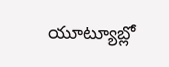యూట్యూబ్లో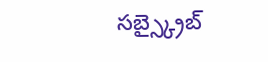సబ్స్క్రైబ్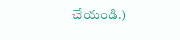చేయండి.)